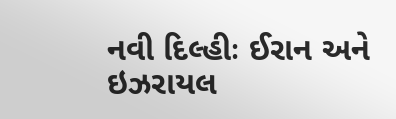નવી દિલ્હીઃ ઈરાન અને ઇઝરાયલ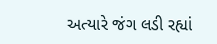અત્યારે જંગ લડી રહ્યાં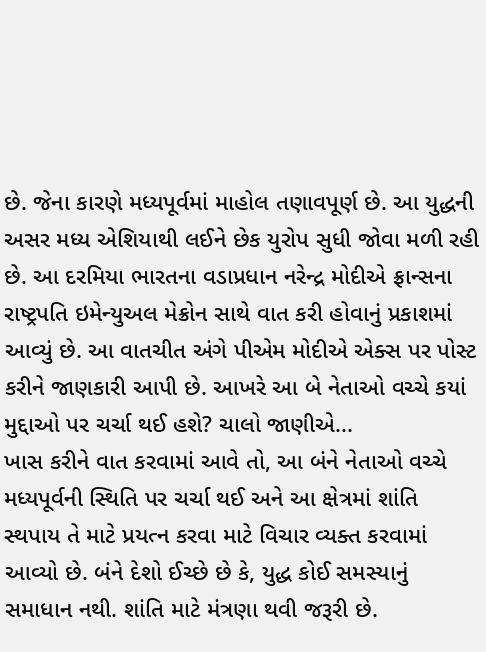છે. જેના કારણે મધ્યપૂર્વમાં માહોલ તણાવપૂર્ણ છે. આ યુદ્ધની અસર મધ્ય એશિયાથી લઈને છેક યુરોપ સુધી જોવા મળી રહી છે. આ દરમિયા ભારતના વડાપ્રધાન નરેન્દ્ર મોદીએ ફ્રાન્સના રાષ્ટ્રપતિ ઇમેન્યુઅલ મેક્રોન સાથે વાત કરી હોવાનું પ્રકાશમાં આવ્યું છે. આ વાતચીત અંગે પીએમ મોદીએ એક્સ પર પોસ્ટ કરીને જાણકારી આપી છે. આખરે આ બે નેતાઓ વચ્ચે કયાં મુદ્દાઓ પર ચર્ચા થઈ હશે? ચાલો જાણીએ...
ખાસ કરીને વાત કરવામાં આવે તો, આ બંને નેતાઓ વચ્ચે મધ્યપૂર્વની સ્થિતિ પર ચર્ચા થઈ અને આ ક્ષેત્રમાં શાંતિ સ્થપાય તે માટે પ્રયત્ન કરવા માટે વિચાર વ્યક્ત કરવામાં આવ્યો છે. બંને દેશો ઈચ્છે છે કે, યુદ્ધ કોઈ સમસ્યાનું સમાધાન નથી. શાંતિ માટે મંત્રણા થવી જરૂરી છે.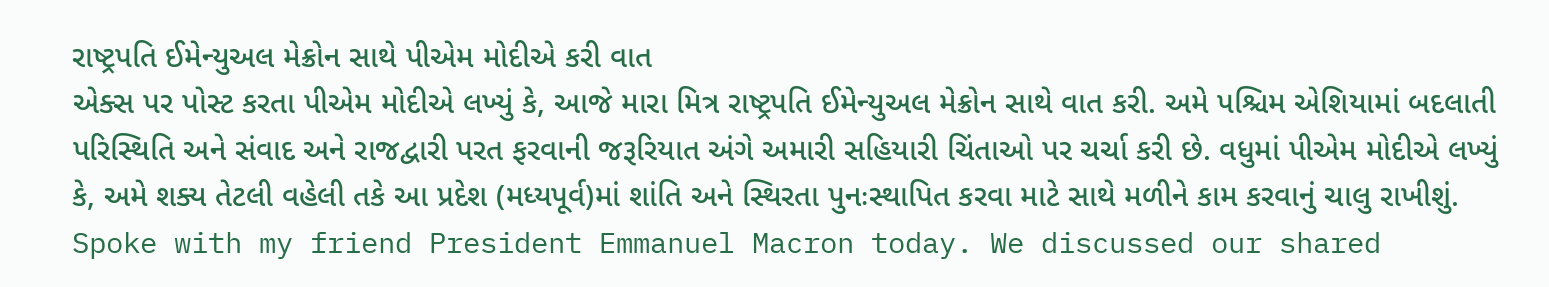રાષ્ટ્રપતિ ઈમેન્યુઅલ મેક્રોન સાથે પીએમ મોદીએ કરી વાત
એક્સ પર પોસ્ટ કરતા પીએમ મોદીએ લખ્યું કે, આજે મારા મિત્ર રાષ્ટ્રપતિ ઈમેન્યુઅલ મેક્રોન સાથે વાત કરી. અમે પશ્ચિમ એશિયામાં બદલાતી પરિસ્થિતિ અને સંવાદ અને રાજદ્વારી પરત ફરવાની જરૂરિયાત અંગે અમારી સહિયારી ચિંતાઓ પર ચર્ચા કરી છે. વધુમાં પીએમ મોદીએ લખ્યું કે, અમે શક્ય તેટલી વહેલી તકે આ પ્રદેશ (મધ્યપૂર્વ)માં શાંતિ અને સ્થિરતા પુનઃસ્થાપિત કરવા માટે સાથે મળીને કામ કરવાનું ચાલુ રાખીશું.
Spoke with my friend President Emmanuel Macron today. We discussed our shared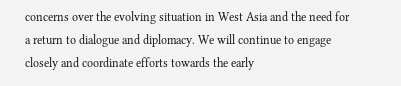concerns over the evolving situation in West Asia and the need for a return to dialogue and diplomacy. We will continue to engage closely and coordinate efforts towards the early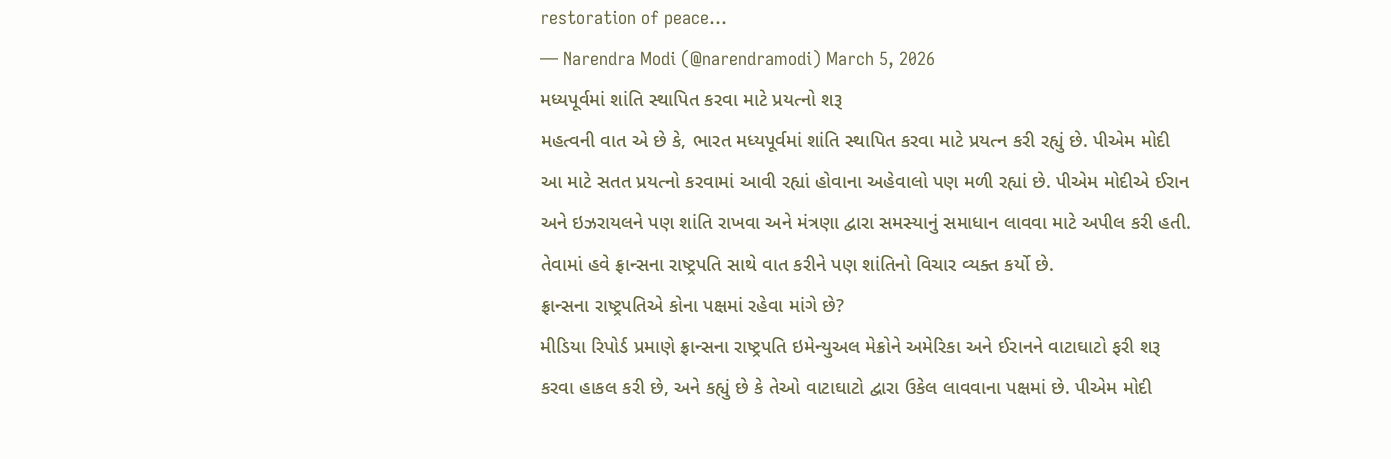restoration of peace…
— Narendra Modi (@narendramodi) March 5, 2026
મધ્યપૂર્વમાં શાંતિ સ્થાપિત કરવા માટે પ્રયત્નો શરૂ
મહત્વની વાત એ છે કે, ભારત મધ્યપૂર્વમાં શાંતિ સ્થાપિત કરવા માટે પ્રયત્ન કરી રહ્યું છે. પીએમ મોદી આ માટે સતત પ્રયત્નો કરવામાં આવી રહ્યાં હોવાના અહેવાલો પણ મળી રહ્યાં છે. પીએમ મોદીએ ઈરાન અને ઇઝરાયલને પણ શાંતિ રાખવા અને મંત્રણા દ્વારા સમસ્યાનું સમાધાન લાવવા માટે અપીલ કરી હતી. તેવામાં હવે ફ્રાન્સના રાષ્ટ્રપતિ સાથે વાત કરીને પણ શાંતિનો વિચાર વ્યક્ત કર્યો છે.
ફ્રાન્સના રાષ્ટ્રપતિએ કોના પક્ષમાં રહેવા માંગે છે?
મીડિયા રિપોર્ડ પ્રમાણે ફ્રાન્સના રાષ્ટ્રપતિ ઇમેન્યુઅલ મેક્રોને અમેરિકા અને ઈરાનને વાટાઘાટો ફરી શરૂ કરવા હાકલ કરી છે, અને કહ્યું છે કે તેઓ વાટાઘાટો દ્વારા ઉકેલ લાવવાના પક્ષમાં છે. પીએમ મોદી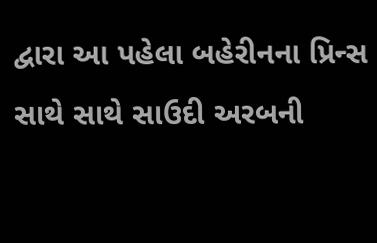દ્વારા આ પહેલા બહેરીનના પ્રિન્સ સાથે સાથે સાઉદી અરબની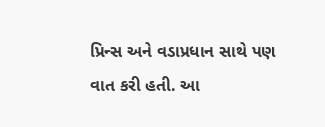પ્રિન્સ અને વડાપ્રધાન સાથે પણ વાત કરી હતી. આ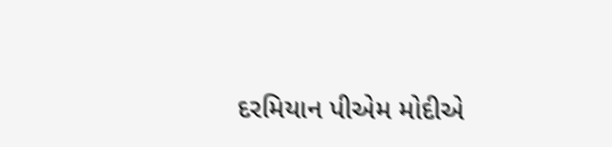દરમિયાન પીએમ મોદીએ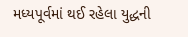મધ્યપૂર્વમાં થઈ રહેલા યુદ્ધની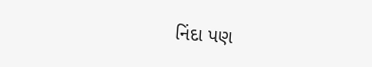નિંદા પણ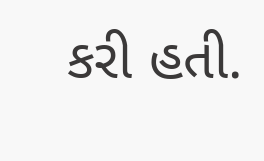કરી હતી.